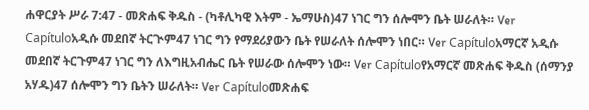ሐዋርያት ሥራ 7:47 - መጽሐፍ ቅዱስ - (ካቶሊካዊ እትም - ኤማሁስ)47 ነገር ግን ሰሎሞን ቤት ሠራለት። Ver Capítuloአዲሱ መደበኛ ትርጒም47 ነገር ግን የማደሪያውን ቤት የሠራለት ሰሎሞን ነበር። Ver Capítuloአማርኛ አዲሱ መደበኛ ትርጉም47 ነገር ግን ለእግዚአብሔር ቤት የሠራው ሰሎሞን ነው። Ver Capítuloየአማርኛ መጽሐፍ ቅዱስ (ሰማንያ አሃዱ)47 ሰሎሞን ግን ቤትን ሠራለት። Ver Capítuloመጽሐፍ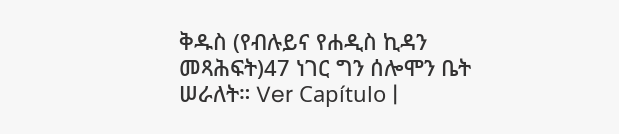ቅዱስ (የብሉይና የሐዲስ ኪዳን መጻሕፍት)47 ነገር ግን ሰሎሞን ቤት ሠራለት። Ver Capítulo |